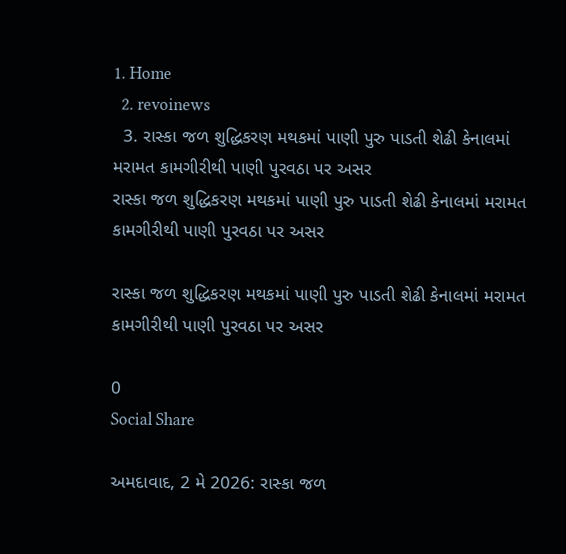1. Home
  2. revoinews
  3. રાસ્કા જળ શુદ્ધિકરણ મથકમાં પાણી પુરુ પાડતી શેઢી કેનાલમાં મરામત કામગીરીથી પાણી પુરવઠા પર અસર
રાસ્કા જળ શુદ્ધિકરણ મથકમાં પાણી પુરુ પાડતી શેઢી કેનાલમાં મરામત કામગીરીથી પાણી પુરવઠા પર અસર

રાસ્કા જળ શુદ્ધિકરણ મથકમાં પાણી પુરુ પાડતી શેઢી કેનાલમાં મરામત કામગીરીથી પાણી પુરવઠા પર અસર

0
Social Share

અમદાવાદ, 2 મે 2026: રાસ્કા જળ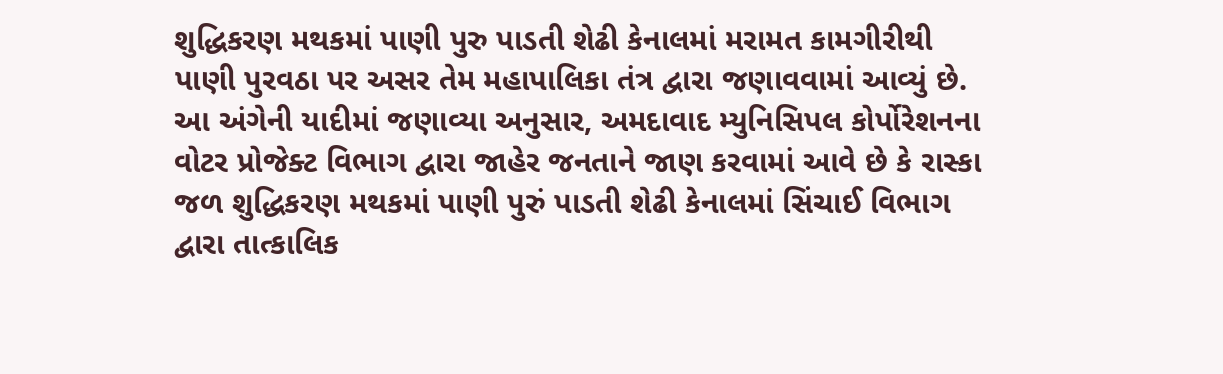શુદ્ધિકરણ મથકમાં પાણી પુરુ પાડતી શેઢી કેનાલમાં મરામત કામગીરીથી પાણી પુરવઠા પર અસર તેમ મહાપાલિકા તંત્ર દ્વારા જણાવવામાં આવ્યું છે. આ અંગેની યાદીમાં જણાવ્યા અનુસાર, અમદાવાદ મ્યુનિસિપલ કોર્પોરેશનના વોટર પ્રોજેક્ટ વિભાગ દ્વારા જાહેર જનતાને જાણ કરવામાં આવે છે કે રાસ્કા જળ શુદ્ધિકરણ મથકમાં પાણી પુરું પાડતી શેઢી કેનાલમાં સિંચાઈ વિભાગ દ્વારા તાત્કાલિક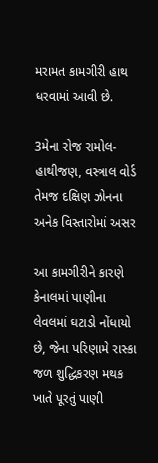મરામત કામગીરી હાથ ધરવામાં આવી છે.

3મેના રોજ રામોલ-હાથીજણ, વસ્ત્રાલ વોર્ડ તેમજ દક્ષિણ ઝોનના અનેક વિસ્તારોમાં અસર

આ કામગીરીને કારણે કેનાલમાં પાણીના લેવલમાં ઘટાડો નોંધાયો છે, જેના પરિણામે રાસ્કા જળ શુદ્ધિકરણ મથક ખાતે પૂરતું પાણી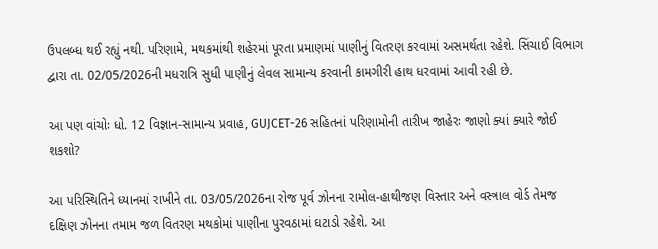ઉપલબ્ધ થઈ રહ્યું નથી. પરિણામે, મથકમાંથી શહેરમાં પૂરતા પ્રમાણમાં પાણીનું વિતરણ કરવામાં અસમર્થતા રહેશે. સિંચાઈ વિભાગ દ્વારા તા. 02/05/2026ની મધરાત્રિ સુધી પાણીનું લેવલ સામાન્ય કરવાની કામગીરી હાથ ધરવામાં આવી રહી છે.

આ પણ વાંચોઃ ધો. 12 વિજ્ઞાન-સામાન્ય પ્રવાહ, GUJCET-26 સહિતનાં પરિણામોની તારીખ જાહેરઃ જાણો ક્યાં ક્યારે જોઈ શકશો?

આ પરિસ્થિતિને ધ્યાનમાં રાખીને તા. 03/05/2026ના રોજ પૂર્વ ઝોનના રામોલ-હાથીજણ વિસ્તાર અને વસ્ત્રાલ વોર્ડ તેમજ દક્ષિણ ઝોનના તમામ જળ વિતરણ મથકોમાં પાણીના પુરવઠામાં ઘટાડો રહેશે. આ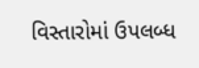વિસ્તારોમાં ઉપલબ્ધ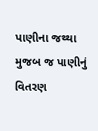પાણીના જથ્થા મુજબ જ પાણીનું વિતરણ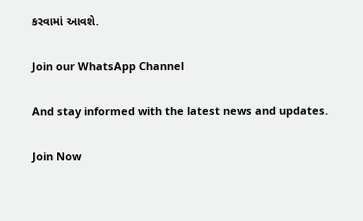કરવામાં આવશે.

Join our WhatsApp Channel

And stay informed with the latest news and updates.

Join Now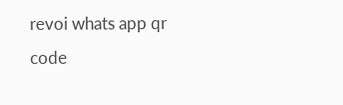revoi whats app qr code